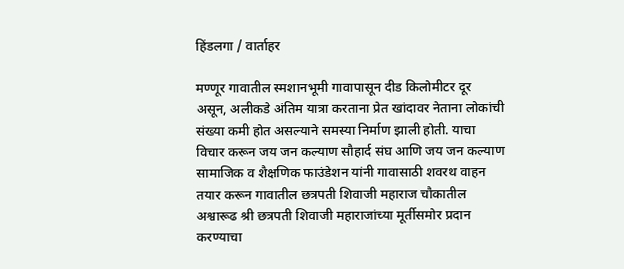हिंडलगा / वार्ताहर

मण्णूर गावातील स्मशानभूमी गावापासून दीड किलोमीटर दूर असून, अलीकडे अंतिम यात्रा करताना प्रेत खांदावर नेताना लोकांची संख्या कमी होत असल्याने समस्या निर्माण झाली होती. याचा विचार करून जय जन कल्याण सौहार्द संघ आणि जय जन कल्याण सामाजिक व शैक्षणिक फाउंडेशन यांनी गावासाठी शवरथ वाहन तयार करून गावातील छत्रपती शिवाजी महाराज चौकातील अश्वारूढ श्री छत्रपती शिवाजी महाराजांच्या मूर्तीसमोर प्रदान करण्याचा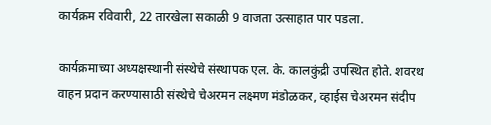कार्यक्रम रविवारी, 22 तारखेला सकाळी 9 वाजता उत्साहात पार पडला.

कार्यक्रमाच्या अध्यक्षस्थानी संस्थेचे संस्थापक एल. के. कालकुंद्री उपस्थित होते. शवरथ वाहन प्रदान करण्यासाठी संस्थेचे चेअरमन लक्ष्मण मंडोळकर, व्हाईस चेअरमन संदीप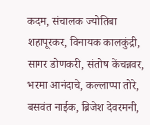कदम, संचालक ज्योतिबा शहापूरकर, विनायक कालकुंद्री, सागर डोणकरी, संतोष केंचन्नवर, भरमा आनंदाचे, कल्लाप्पा तोरे, बसवंत नाईक, ब्रिजेश देवरमनी,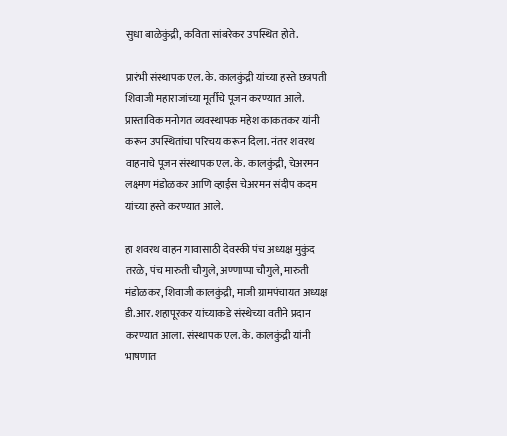सुधा बाळेकुंद्री, कविता सांबरेकर उपस्थित होते.

प्रारंभी संस्थापक एल. के. कालकुंद्री यांच्या हस्ते छत्रपती शिवाजी महाराजांच्या मूर्तीचे पूजन करण्यात आले. प्रास्ताविक मनोगत व्यवस्थापक महेश काकतकर यांनी करून उपस्थितांचा परिचय करून दिला. नंतर शवरथ वाहनाचे पूजन संस्थापक एल. के. कालकुंद्री, चेअरमन लक्ष्मण मंडोळकर आणि व्हाईस चेअरमन संदीप कदम यांच्या हस्ते करण्यात आले.

हा शवरथ वाहन गावासाठी देवस्की पंच अध्यक्ष मुकुंद तरळे, पंच मारुती चौगुले, अण्णाप्पा चौगुले, मारुती मंडोळकर, शिवाजी कालकुंद्री, माजी ग्रामपंचायत अध्यक्ष डी.आर. शहापूरकर यांच्याकडे संस्थेच्या वतीने प्रदान करण्यात आला. संस्थापक एल. के. कालकुंद्री यांनी भाषणात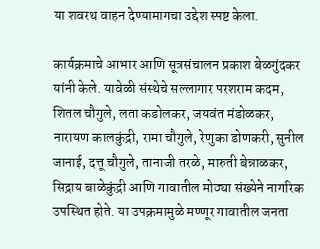या शवरथ वाहन देण्यामागचा उद्देश स्पष्ट केला.

कार्यक्रमाचे आभार आणि सूत्रसंचालन प्रकाश बेळगुंदकर यांनी केले. यावेळी संस्थेचे सल्लागार परशराम कदम, शितल चौगुले, लता कडोलकर, जयवंत मंडोळकर, नारायण कालकुंद्री, रामा चौगुले, रेणुका डोणकरी, सुनील जानाई, दत्तू चौगुले, तानाजी तरळे, मारुती बेन्नाळकर, सिद्राय बाळेकुंद्री आणि गावातील मोठ्या संख्येने नागरिक उपस्थित होते. या उपक्रमामुळे मण्णूर गावातील जनता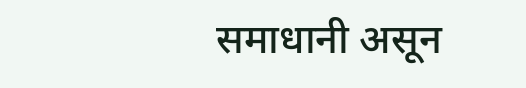समाधानी असून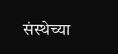संस्थेच्या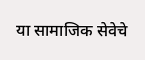या सामाजिक सेवेचे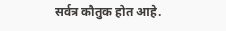सर्वत्र कौतुक होत आहे.